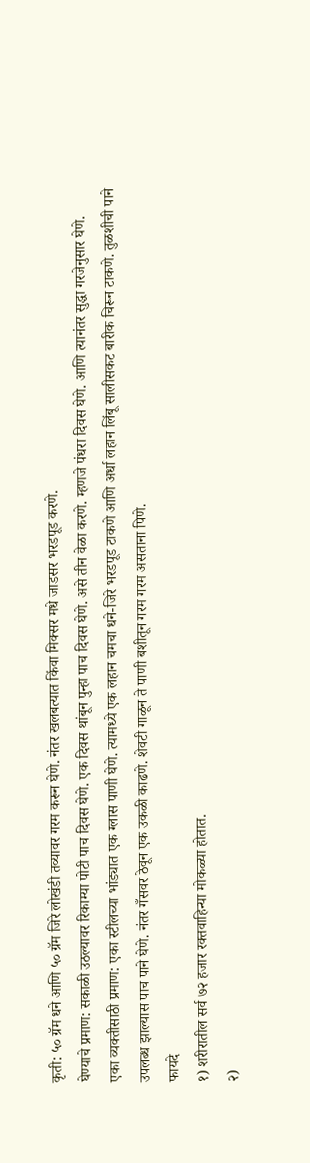कृती: ५० ग्रॅम धने आणि ५० ग्रॅम जिरे लोखंडी तव्यावर गरम करून घेणे. नंतर खलबत्यात किंवा मिक्सर मधे जाडसर भरडपूड करणे.
घेण्याचे प्रमाण: सकाळी उठल्यावर रिकाम्या पोटी पाच दिवस घेणे. एक दिवस थांबून पुन्हा पाच दिवस घेणे. असे तीन वेळा करणे. म्हणजे पंधरा दिवस घेणे. आणि त्यानंतर सुद्धा गरजेनुसार घेणे.
एका व्यक्तीसाठी प्रमाण: एका स्टीलच्या भांड्यात एक ग्लास पाणी घेणे. त्यामध्ये एक लहान चमचा धने-जिरे भरडपूड टाकणे आणि अर्धा लहान लिंबू सालीसकट बारीक चिरून टाकणे. तुळशीची पाने उपलब्ध झाल्यास पाच पाने घेणे. नंतर गँसवर ठेवून एक उकळी काढणे. शेवटी गाळून ते पाणी बशीतून गरम गरम असताना पिणे.
फायदे
१) शरीरातील सर्व ७२ हजार रक्तवाहिन्या मोकळ्या होतात.
२)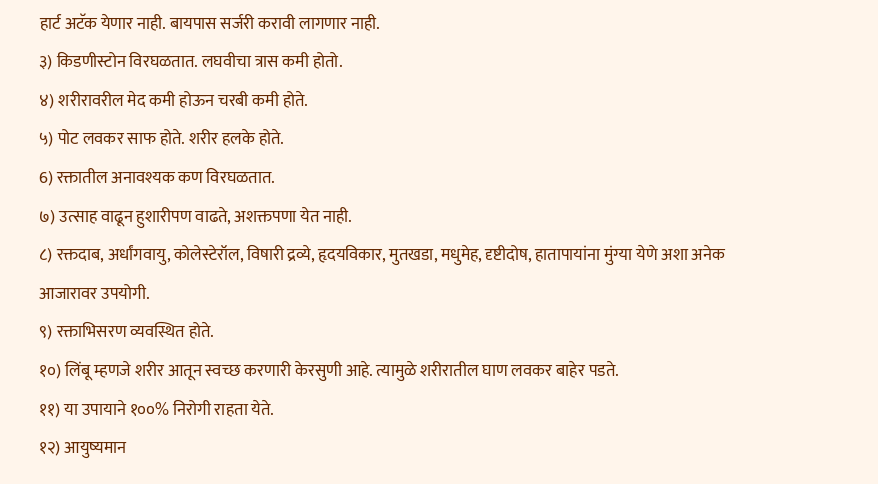हार्ट अटॅक येणार नाही. बायपास सर्जरी करावी लागणार नाही.
३) किडणीस्टोन विरघळतात. लघवीचा त्रास कमी होतो.
४) शरीरावरील मेद कमी होऊन चरबी कमी होते.
५) पोट लवकर साफ होते. शरीर हलके होते.
6) रक्तातील अनावश्यक कण विरघळतात.
७) उत्साह वाढून हुशारीपण वाढते, अशक्तपणा येत नाही.
८) रक्तदाब, अर्धांगवायु, कोलेस्टेरॉल, विषारी द्रव्ये, हृदयविकार, मुतखडा, मधुमेह, दृष्टीदोष, हातापायांना मुंग्या येणे अशा अनेक आजारावर उपयोगी.
९) रक्ताभिसरण व्यवस्थित होते.
१०) लिंबू म्हणजे शरीर आतून स्वच्छ करणारी केरसुणी आहे. त्यामुळे शरीरातील घाण लवकर बाहेर पडते.
११) या उपायाने १००% निरोगी राहता येते.
१२) आयुष्यमान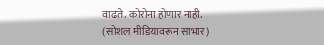वाढते. कोरोना होणार नाही.
(सोशल मीडियावरून साभार)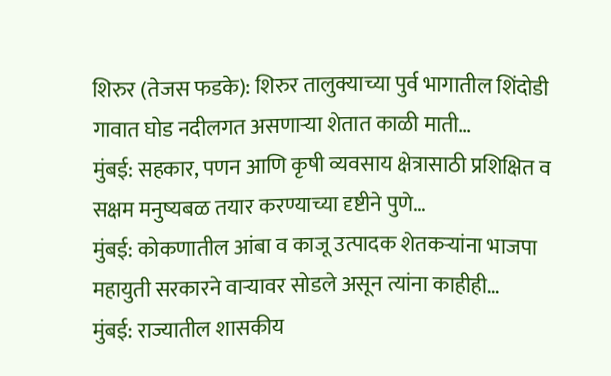शिरुर (तेजस फडके): शिरुर तालुक्याच्या पुर्व भागातील शिंदोडी गावात घोड नदीलगत असणाऱ्या शेतात काळी माती…
मुंबई: सहकार, पणन आणि कृषी व्यवसाय क्षेत्रासाठी प्रशिक्षित व सक्षम मनुष्यबळ तयार करण्याच्या दृष्टीने पुणे…
मुंबई: कोकणातील आंबा व काजू उत्पादक शेतकऱ्यांना भाजपा महायुती सरकारने वाऱ्यावर सोडले असून त्यांना काहीही…
मुंबई: राज्यातील शासकीय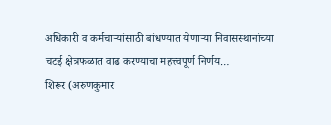अधिकारी व कर्मचाऱ्यांसाठी बांधण्यात येणाऱ्या निवासस्थानांच्या चटई क्षेत्रफळात वाढ करण्याचा महत्त्वपूर्ण निर्णय…
शिरूर (अरुणकुमार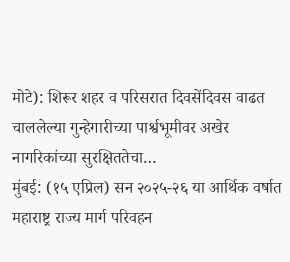मोटे): शिरूर शहर व परिसरात दिवसेंदिवस वाढत चाललेल्या गुन्हेगारीच्या पार्श्वभूमीवर अखेर नागरिकांच्या सुरक्षिततेचा…
मुंबई: (१५ एप्रिल) सन २०२५-२६ या आर्थिक वर्षात महाराष्ट्र राज्य मार्ग परिवहन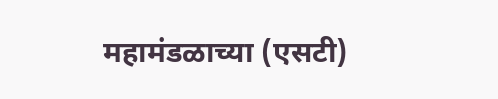महामंडळाच्या (एसटी)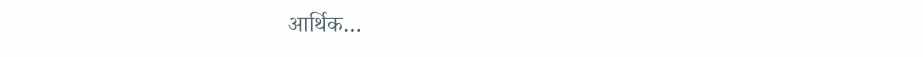आर्थिक…